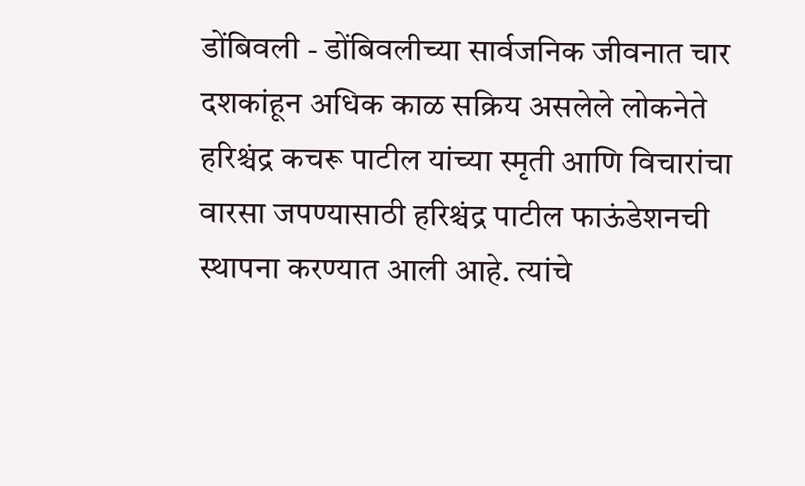डोंबिवली - डोंबिवलीच्या सार्वजनिक जीवनात चार दशकांहून अधिक काळ सक्रिय असलेले लोकनेते हरिश्चंद्र कचरू पाटील यांच्या स्मृती आणि विचारांचा वारसा जपण्यासाठी हरिश्चंद्र पाटील फाऊंडेशनची स्थापना करण्यात आली आहे. त्यांचे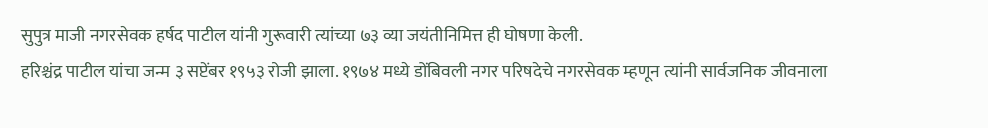सुपुत्र माजी नगरसेवक हर्षद पाटील यांनी गुरूवारी त्यांच्या ७३ व्या जयंतीनिमित्त ही घोषणा केली.
हरिश्चंद्र पाटील यांचा जन्म ३ सप्टेंबर १९५३ रोजी झाला. १९७४ मध्ये डोंबिवली नगर परिषदेचे नगरसेवक म्हणून त्यांनी सार्वजनिक जीवनाला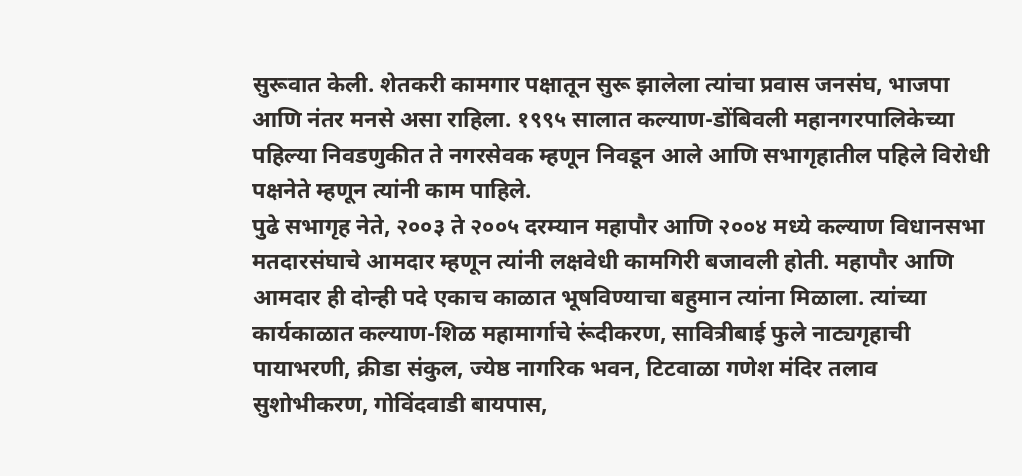सुरूवात केली. शेतकरी कामगार पक्षातून सुरू झालेला त्यांचा प्रवास जनसंघ, भाजपा आणि नंतर मनसे असा राहिला. १९९५ सालात कल्याण-डोंबिवली महानगरपालिकेच्या पहिल्या निवडणुकीत ते नगरसेवक म्हणून निवडून आले आणि सभागृहातील पहिले विरोधी पक्षनेते म्हणून त्यांनी काम पाहिले.
पुढे सभागृह नेते, २००३ ते २००५ दरम्यान महापौर आणि २००४ मध्ये कल्याण विधानसभा मतदारसंघाचे आमदार म्हणून त्यांनी लक्षवेधी कामगिरी बजावली होती. महापौर आणि आमदार ही दोन्ही पदे एकाच काळात भूषविण्याचा बहुमान त्यांना मिळाला. त्यांच्या कार्यकाळात कल्याण-शिळ महामार्गाचे रूंदीकरण, सावित्रीबाई फुले नाट्यगृहाची पायाभरणी, क्रीडा संकुल, ज्येष्ठ नागरिक भवन, टिटवाळा गणेश मंदिर तलाव सुशोभीकरण, गोविंदवाडी बायपास,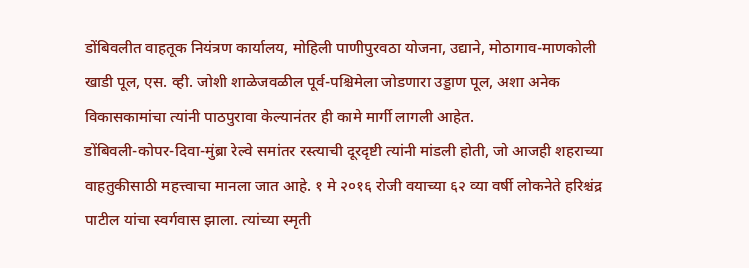डोंबिवलीत वाहतूक नियंत्रण कार्यालय, मोहिली पाणीपुरवठा योजना, उद्याने, मोठागाव-माणकोली खाडी पूल, एस. व्ही. जोशी शाळेजवळील पूर्व-पश्चिमेला जोडणारा उड्डाण पूल, अशा अनेक विकासकामांचा त्यांनी पाठपुरावा केल्यानंतर ही कामे मार्गी लागली आहेत.
डोंबिवली-कोपर-दिवा-मुंब्रा रेल्वे समांतर रस्त्याची दूरदृष्टी त्यांनी मांडली होती, जो आजही शहराच्या वाहतुकीसाठी महत्त्वाचा मानला जात आहे. १ मे २०१६ रोजी वयाच्या ६२ व्या वर्षी लोकनेते हरिश्चंद्र पाटील यांचा स्वर्गवास झाला. त्यांच्या स्मृती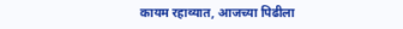कायम रहाव्यात, आजच्या पिढीला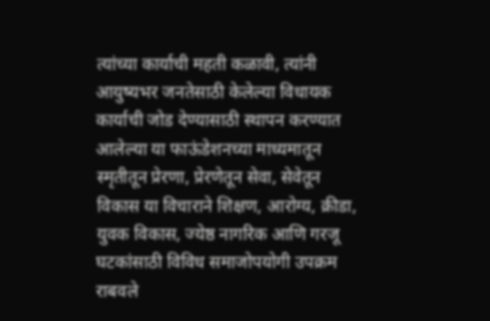त्यांच्या कार्याची महती कळावी, त्यांनी आयुष्यभर जनतेसाठी केलेल्या विधायक कार्याची जोड देण्यासाठी स्थापन करण्यात आलेल्या या फाऊंडेशनच्या माध्यमातून स्मृतीतून प्रेरणा, प्रेरणेतून सेवा, सेवेतून विकास या विचाराने शिक्षण, आरोग्य, क्रीडा, युवक विकास, ज्येष्ठ नागरिक आणि गरजू घटकांसाठी विविध समाजोपयोगी उपक्रम राबवले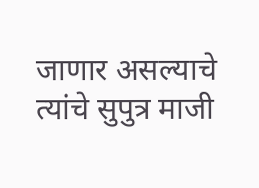जाणार असल्याचे त्यांचे सुपुत्र माजी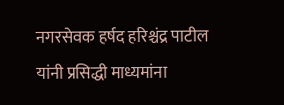नगरसेवक हर्षद हरिश्चंद्र पाटील यांनी प्रसिद्धी माध्यमांना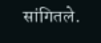सांगितले.